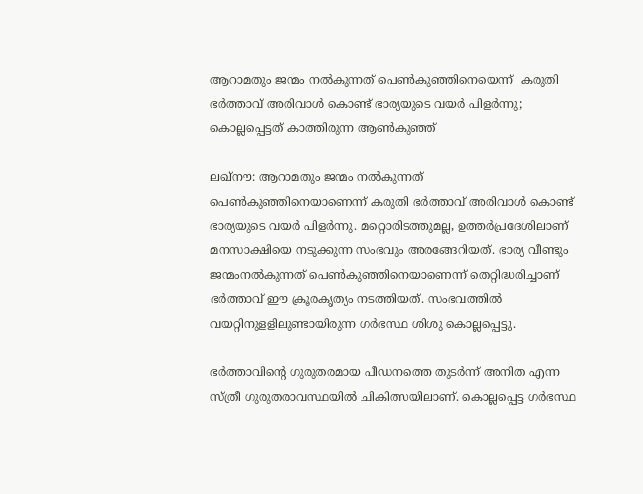ആറാമതും ജന്മം നല്‍കുന്നത് പെണ്‍കുഞ്ഞിനെയെന്ന്  കരുതി ഭര്‍ത്താവ് അരിവാള്‍ കൊണ്ട് ഭാര്യയുടെ വയര്‍ പിളര്‍ന്നു; കൊല്ലപ്പെട്ടത് കാത്തിരുന്ന ആണ്‍കുഞ്ഞ്

ലഖ്‌നൗ: ആറാമതും ജന്മം നല്‍കുന്നത് പെണ്‍കുഞ്ഞിനെയാണെന്ന് കരുതി ഭര്‍ത്താവ് അരിവാള്‍ കൊണ്ട് ഭാര്യയുടെ വയര്‍ പിളര്‍ന്നു. മറ്റൊരിടത്തുമല്ല, ഉത്തര്‍പ്രദേശിലാണ് മനസാക്ഷിയെ നടുക്കുന്ന സംഭവും അരങ്ങേറിയത്. ഭാര്യ വീണ്ടും ജന്മംനല്‍കുന്നത് പെണ്‍കുഞ്ഞിനെയാണെന്ന് തെറ്റിദ്ധരിച്ചാണ് ഭര്‍ത്താവ് ഈ ക്രൂരകൃത്യം നടത്തിയത്. സംഭവത്തില്‍ വയറ്റിനുളളിലുണ്ടായിരുന്ന ഗര്‍ഭസ്ഥ ശിശു കൊല്ലപ്പെട്ടു.

ഭര്‍ത്താവിന്റെ ഗുരുതരമായ പീഡനത്തെ തുടര്‍ന്ന് അനിത എന്ന സ്ത്രീ ഗുരുതരാവസ്ഥയില്‍ ചികിത്സയിലാണ്. കൊല്ലപ്പെട്ട ഗര്‍ഭസ്ഥ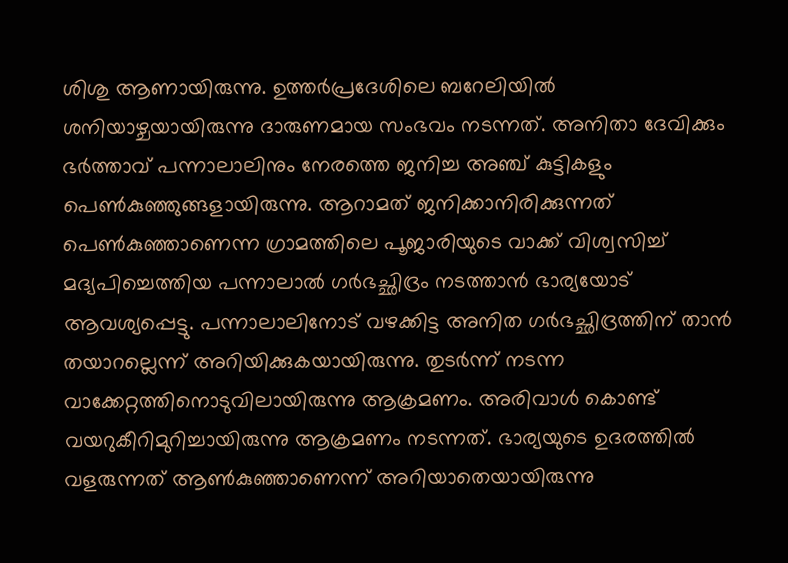ശിശു ആണായിരുന്നു. ഉത്തര്‍പ്രദേശിലെ ബറേലിയില്‍ ശനിയാഴ്ചയായിരുന്നു ദാരുണമായ സംഭവം നടന്നത്. അനിതാ ദേവിക്കും ഭര്‍ത്താവ് പന്നാലാലിനും നേരത്തെ ജനിച്ച അഞ്ച് കുട്ടികളും പെണ്‍കുഞ്ഞുങ്ങളായിരുന്നു. ആറാമത് ജനിക്കാനിരിക്കുന്നത് പെണ്‍കുഞ്ഞാണെന്ന ഗ്രാമത്തിലെ പൂജാരിയുടെ വാക്ക് വിശ്വസിച്ച്‌ മദ്യപിച്ചെത്തിയ പന്നാലാല്‍ ഗര്‍ഭച്ഛിദ്രം നടത്താന്‍ ഭാര്യയോട് ആവശ്യപ്പെട്ടു. പന്നാലാലിനോട് വഴക്കിട്ട അനിത ഗര്‍ഭച്ഛിദ്രത്തിന് താന്‍ തയാറല്ലെന്ന് അറിയിക്കുകയായിരുന്നു. തുടര്‍ന്ന് നടന്ന വാക്കേറ്റത്തിനൊടുവിലായിരുന്നു ആക്രമണം. അരിവാള്‍ കൊണ്ട് വയറുകീറിമുറിച്ചായിരുന്നു ആക്രമണം നടന്നത്. ഭാര്യയുടെ ഉദരത്തില്‍ വളരുന്നത് ആണ്‍കുഞ്ഞാണെന്ന് അറിയാതെയായിരുന്നു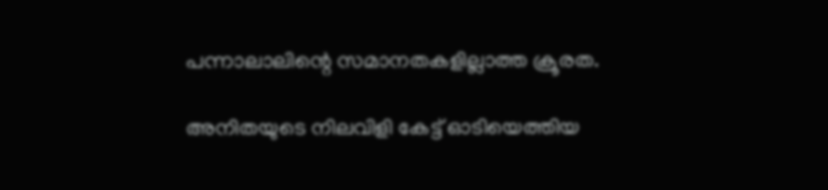പന്നാലാലിന്റെ സമാനതകളില്ലാത്ത ക്രൂരത.

അനിതയുടെ നിലവിളി കേട്ട് ഓടിയെത്തിയ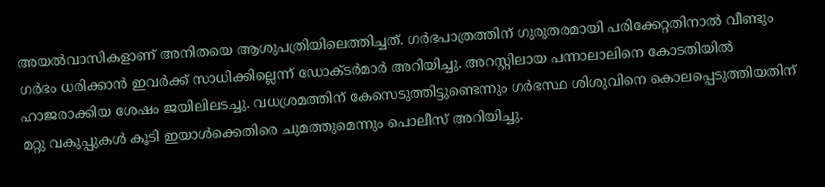അയല്‍വാസികളാണ് അനിതയെ ആശുപത്രിയിലെത്തിച്ചത്. ഗര്‍ഭപാത്രത്തിന് ഗുരുതരമായി പരിക്കേറ്റതിനാല്‍ വീണ്ടും ഗര്‍ഭം ധരിക്കാന്‍ ഇവര്‍ക്ക് സാധിക്കില്ലെന്ന് ഡോക്‌ടര്‍മാര്‍ അറിയിച്ചു. അറസ്റ്റിലായ പന്നാലാലിനെ കോടതിയില്‍ ഹാജരാക്കിയ ശേഷം ജയിലിലടച്ചു. വധശ്രമത്തിന് കേസെടുത്തിട്ടുണ്ടെന്നും ഗര്‍ഭസ്ഥ ശിശുവിനെ കൊലപ്പെടുത്തിയതിന് മറ്റു വകുപ്പുകള്‍ കൂടി ഇയാള്‍ക്കെതിരെ ചുമത്തുമെന്നും പൊലീസ് അറിയിച്ചു.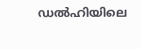ഡല്‍ഹിയിലെ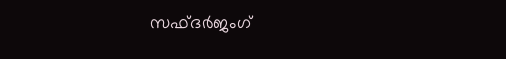സഫ്‌ദര്‍ജംഗ്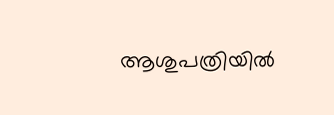ആശുപത്രിയില്‍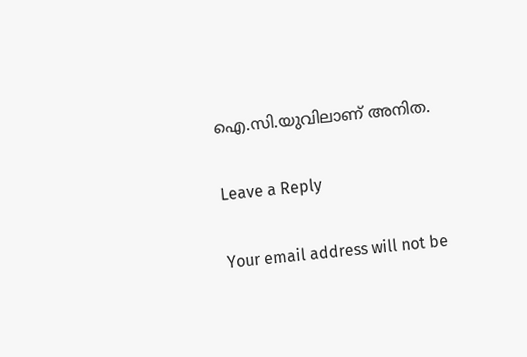ഐ.സി.യുവിലാണ് അനിത.

Leave a Reply

Your email address will not be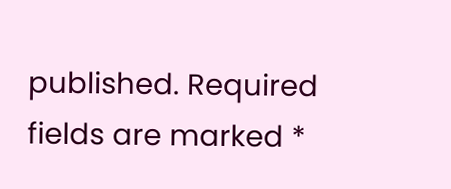published. Required fields are marked *